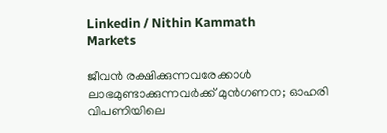Linkedin / Nithin Kammath
Markets

ജീവൻ രക്ഷിക്കുന്നവരേക്കാൾ ലാഭമുണ്ടാക്കുന്നവർക്ക് മുൻഗണന; ഓഹരി വിപണിയിലെ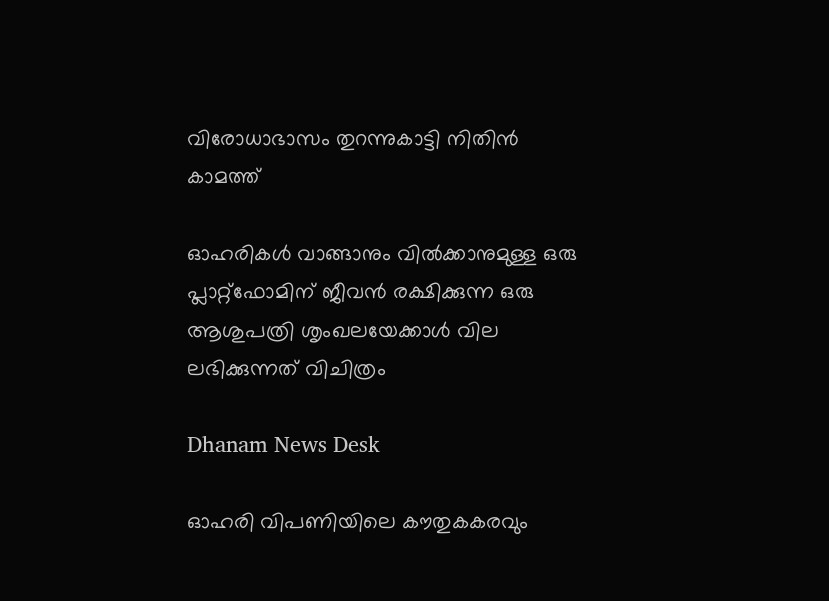വിരോധാഭാസം തുറന്നുകാട്ടി നിതിൻ കാമത്ത്

ഓഹരികൾ വാങ്ങാനും വിൽക്കാനുമുള്ള ഒരു പ്ലാറ്റ്‌ഫോമിന് ജീവൻ രക്ഷിക്കുന്ന ഒരു ആശുപത്രി ശൃംഖലയേക്കാൾ വില ലഭിക്കുന്നത് വിചിത്രം

Dhanam News Desk

ഓഹരി വിപണിയിലെ കൗതുകകരവും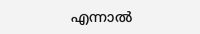എന്നാൽ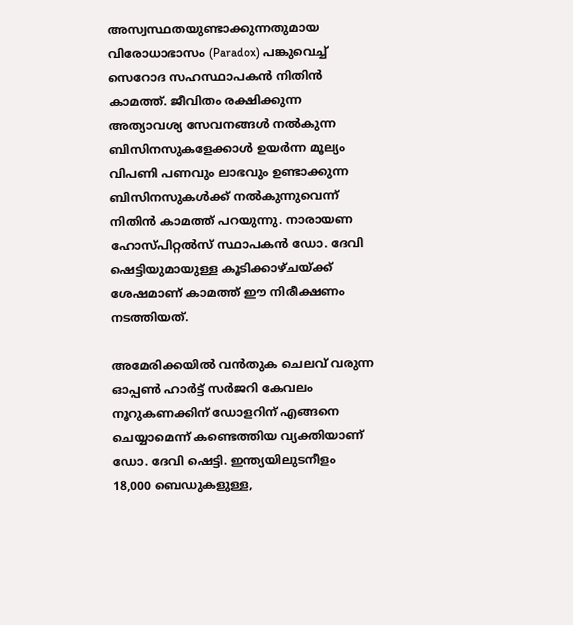അസ്വസ്ഥതയുണ്ടാക്കുന്നതുമായ വിരോധാഭാസം (Paradox) പങ്കുവെച്ച് സെറോദ സഹസ്ഥാപകൻ നിതിൻ കാമത്ത്. ജീവിതം രക്ഷിക്കുന്ന അത്യാവശ്യ സേവനങ്ങൾ നൽകുന്ന ബിസിനസുകളേക്കാൾ ഉയർന്ന മൂല്യം വിപണി പണവും ലാഭവും ഉണ്ടാക്കുന്ന ബിസിനസുകൾക്ക് നൽകുന്നുവെന്ന് നിതിൻ കാമത്ത് പറയുന്നു. നാരായണ ഹോസ്പിറ്റൽസ് സ്ഥാപകൻ ഡോ. ദേവി ഷെട്ടിയുമായുള്ള കൂടിക്കാഴ്ചയ്ക്ക് ശേഷമാണ് കാമത്ത് ഈ നിരീക്ഷണം നടത്തിയത്.

അമേരിക്കയിൽ വൻതുക ചെലവ് വരുന്ന ഓപ്പൺ ഹാർട്ട് സർജറി കേവലം നൂറുകണക്കിന് ഡോളറിന് എങ്ങനെ ചെയ്യാമെന്ന് കണ്ടെത്തിയ വ്യക്തിയാണ് ഡോ. ദേവി ഷെട്ടി. ഇന്ത്യയിലുടനീളം 18,000 ബെഡുകളുള്ള,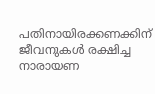പതിനായിരക്കണക്കിന് ജീവനുകൾ രക്ഷിച്ച നാരായണ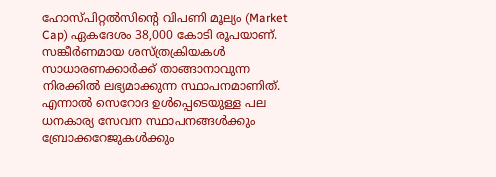ഹോസ്പിറ്റൽസിന്റെ വിപണി മൂല്യം (Market Cap) ഏകദേശം 38,000 കോടി രൂപയാണ്. സങ്കീർണമായ ശസ്ത്രക്രിയകൾ സാധാരണക്കാർക്ക് താങ്ങാനാവുന്ന നിരക്കിൽ ലഭ്യമാക്കുന്ന സ്ഥാപനമാണിത്. എന്നാൽ സെറോദ ഉൾപ്പെടെയുള്ള പല ധനകാര്യ സേവന സ്ഥാപനങ്ങൾക്കും ബ്രോക്കറേജുകൾക്കും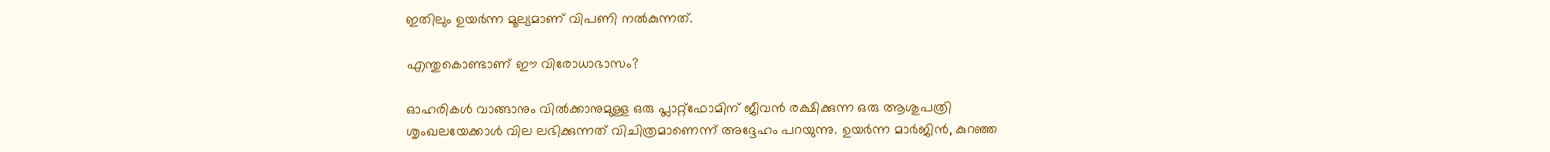ഇതിലും ഉയർന്ന മൂല്യമാണ് വിപണി നൽകുന്നത്.

എന്തുകൊണ്ടാണ് ഈ വിരോധാഭാസം?

ഓഹരികൾ വാങ്ങാനും വില്‍ക്കാനുമുള്ള ഒരു പ്ലാറ്റ്‌ഫോമിന് ജീവൻ രക്ഷിക്കുന്ന ഒരു ആശുപത്രി ശൃംഖലയേക്കാൾ വില ലഭിക്കുന്നത് വിചിത്രമാണെന്ന് അദ്ദേഹം പറയുന്നു. ഉയർന്ന മാർജിൻ, കുറഞ്ഞ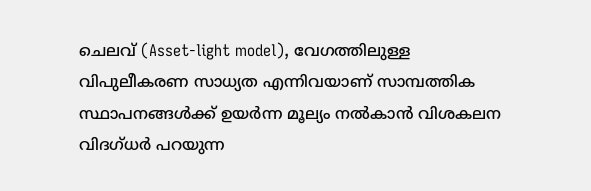ചെലവ് (Asset-light model), വേഗത്തിലുള്ള വിപുലീകരണ സാധ്യത എന്നിവയാണ് സാമ്പത്തിക സ്ഥാപനങ്ങൾക്ക് ഉയർന്ന മൂല്യം നൽകാൻ വിശകലന വിദഗ്ധർ പറയുന്ന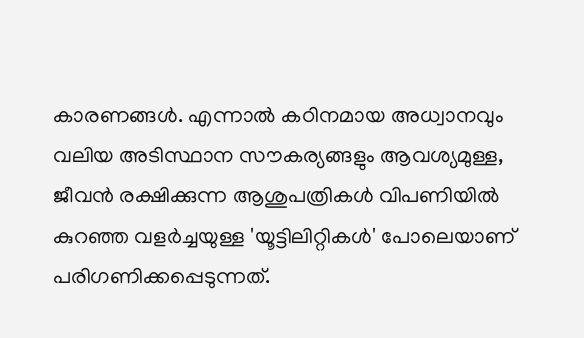കാരണങ്ങൾ. എന്നാൽ കഠിനമായ അധ്വാനവും വലിയ അടിസ്ഥാന സൗകര്യങ്ങളും ആവശ്യമുള്ള, ജീവൻ രക്ഷിക്കുന്ന ആശുപത്രികൾ വിപണിയിൽ കുറഞ്ഞ വളർച്ചയുള്ള 'യൂട്ടിലിറ്റികൾ' പോലെയാണ് പരിഗണിക്കപ്പെടുന്നത്.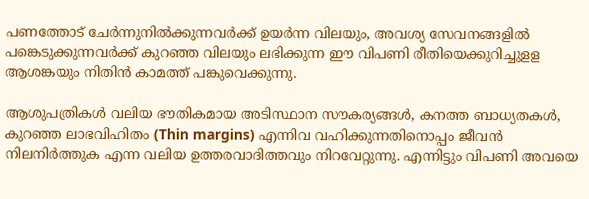പണത്തോട് ചേർന്നുനിൽക്കുന്നവർക്ക് ഉയർന്ന വിലയും, അവശ്യ സേവനങ്ങളില്‍ പങ്കെടുക്കുന്നവർക്ക് കുറഞ്ഞ വിലയും ലഭിക്കുന്ന ഈ വിപണി രീതിയെക്കുറിച്ചുളള ആശങ്കയും നിതിൻ കാമത്ത് പങ്കുവെക്കുന്നു.

ആശുപത്രികൾ വലിയ ഭൗതികമായ അടിസ്ഥാന സൗകര്യങ്ങൾ, കനത്ത ബാധ്യതകൾ, കുറഞ്ഞ ലാഭവിഹിതം (Thin margins) എന്നിവ വഹിക്കുന്നതിനൊപ്പം ജീവൻ നിലനിർത്തുക എന്ന വലിയ ഉത്തരവാദിത്തവും നിറവേറ്റുന്നു. എന്നിട്ടും വിപണി അവയെ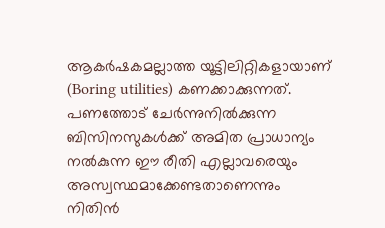ആകര്‍ഷകമല്ലാത്ത യൂട്ടിലിറ്റികളായാണ് (Boring utilities) കണക്കാക്കുന്നത്. പണത്തോട് ചേർന്നുനിൽക്കുന്ന ബിസിനസുകൾക്ക് അമിത പ്രാധാന്യം നൽകുന്ന ഈ രീതി എല്ലാവരെയും അസ്വസ്ഥമാക്കേണ്ടതാണെന്നും നിതിന്‍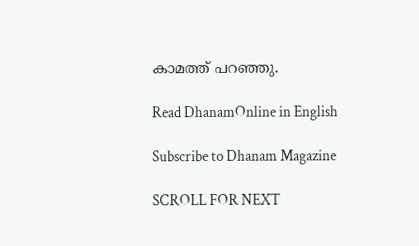കാമത്ത് പറഞ്ഞു.

Read DhanamOnline in English

Subscribe to Dhanam Magazine

SCROLL FOR NEXT